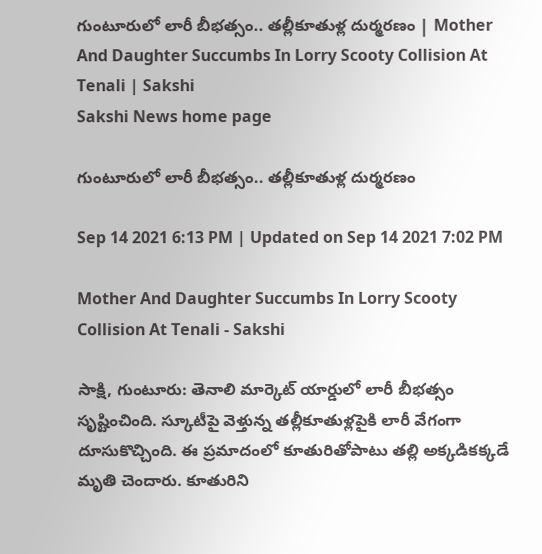గుంటూరులో లారీ బీభత్సం.. తల్లీకూతుళ్ల దుర్మరణం | Mother And Daughter Succumbs In Lorry Scooty Collision At Tenali | Sakshi
Sakshi News home page

గుంటూరులో లారీ బీభత్సం.. తల్లీకూతుళ్ల దుర్మరణం

Sep 14 2021 6:13 PM | Updated on Sep 14 2021 7:02 PM

Mother And Daughter Succumbs In Lorry Scooty Collision At Tenali - Sakshi

సాక్షి, గుంటూరు: తెనాలి మార్కెట్‌ యార్డులో లారీ బీభత్సం సృష్టించింది. స్కూటీపై వెళ్తున్న తల్లీకూతుళ్లపైకి లారీ వేగంగా దూసుకొచ్చింది. ఈ ప్రమాదంలో కూతురితోపాటు తల్లి అక్కడికక్కడే మృతి చెందారు. కూతురిని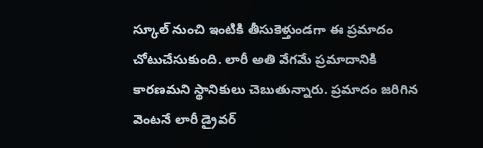స్కూల్ నుంచి ఇంటికి తీసుకెళ్తుండగా ఈ ప్రమాదం చోటుచేసుకుంది. లారీ అతి వేగమే ప్రమాదానికి కారణమని స్థానికులు చెబుతున్నారు. ప్రమాదం జరిగిన వెంటనే లారీ డ్రైవర్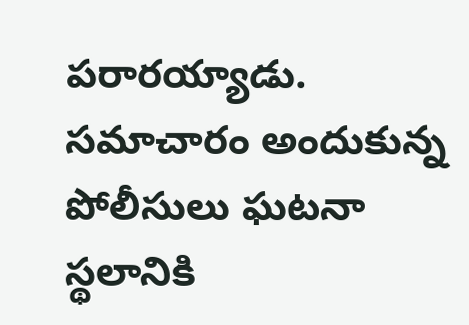పరారయ్యాడు. సమాచారం అందుకున్న పోలీసులు ఘటనా స్థలానికి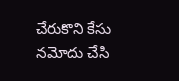చేరుకొని కేసు నమోదు చేసి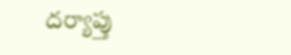దర్యాప్తు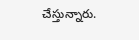చేస్తున్నారు.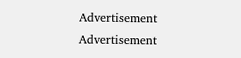Advertisement
Advertisement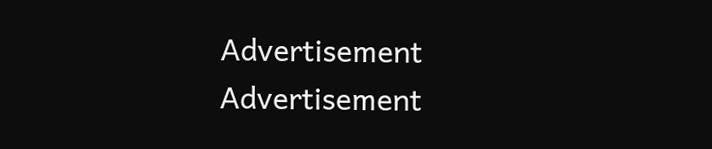Advertisement
Advertisement